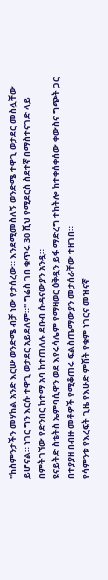"ከስምንታችን መሃከል አንድ እርሡ ወንድሜ ብቻ ነው የታሰረው። እንደሚመስለኝ ወንድሜ ተዋጊ ወታደር መስሏቸው ይሆናል። ነገር ግን እርሱ ተዋጊ ወታደር አይደለም።" ግሬስ ገበ ቁጥሩ 30 ሺህ የሚደርስ ስደተኛ በማስተናገድ ላይ በምትገኘው የድንበር ከተማ አባ ከተጠለሉ ደቡብ ሱዳናውያን አንዷ።
ዩናይትድ ስቴትስ ኤምባሲዋን ወደ እየሩሳሌም የማዛወር ዕቅዷን ይፋ ማድረግ ተከትሎ ከተቀሰቀሰው ቀውስና ግጭት ጋር በተያያዘ በብዙ መቶዎች የሚቆጠሩ ፍልስጤማውያን መታሰራቸው ተዘገበ።
የሳምንቱ የእረፍት ጊዜ የእሁድ ምሽት የቁም ነገርና መዝናኛ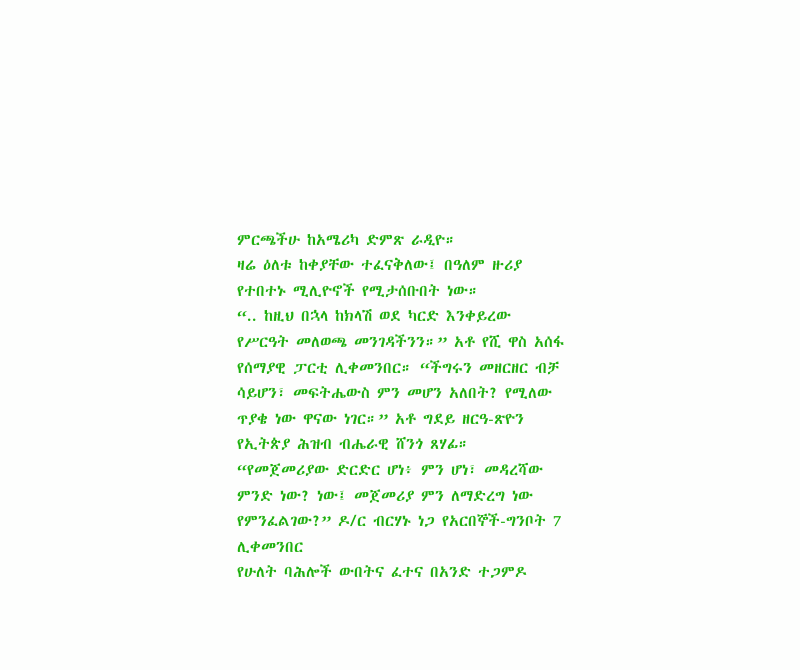ምርጫችሁ ከአሜሪካ ድምጽ ራዲዮ።
ዛሬ ዕለቱ ከቀያቸው ተፈናቅለው፤ በዓለም ዙሪያ የተበተኑ ሚሊዮኖች የሚታሰቡበት ነው።
“.. ከዚህ በኋላ ከክላሽ ወደ ካርድ እንቀይረው የሥርዓት መለወጫ መንገዳችንን።” አቶ የሺ ዋስ አሰፋ የሰማያዊ ፓርቲ ሊቀመንበር። “ችግሩን መዘርዘር ብቻ ሳይሆን፣ መፍትሔውስ ምን መሆን አለበት? የሚለው ጥያቄ ነው ዋናው ነገር።” አቶ ግደይ ዘርዓ-ጽዮን የኢትጵያ ሕዝብ ብሔራዊ ሸንጎ ጸሃፊ። “የመጀመሪያው ድርድር ሆነ፥ ምን ሆነ፣ መዳረሻው ምንድ ነው? ነው፤ መጀመሪያ ምን ለማድረግ ነው የምንፈልገው?” ዶ/ር ብርሃኑ ነጋ የአርበኞች-ግንቦት 7 ሊቀመንበር
የሁለት ባሕሎች ውበትና ፈተና በአንድ ተጋምዶ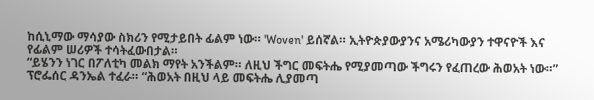ከሲኒማው ማሳያው ስክሪን የሚታይበት ፊልም ነው። 'Woven' ይሰኛል። ኢትዮጵያውያንና አሜሪካውያን ተዋናዮች እና የፊልም ሠሪዎች ተሳትፈውበታል።
“ይሄንን ነገር በፖለቲካ መልክ ማየት አንችልም። ለዚህ ችግር መፍትሔ የሚያመጣው ችግሩን የፈጠረው ሕወአት ነው።” ፕሮፌሰር ዳንኤል ተፈራ። “ሕወአት በዚህ ላይ መፍትሔ ሊያመጣ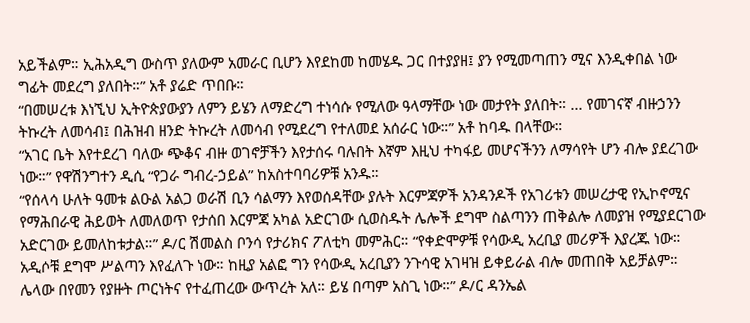አይችልም። ኢሕአዲግ ውስጥ ያለውም አመራር ቢሆን እየደከመ ከመሄዱ ጋር በተያያዘ፤ ያን የሚመጣጠን ሚና እንዲቀበል ነው ግፊት መደረግ ያለበት።” አቶ ያሬድ ጥበቡ።
“በመሠረቱ እነኚህ ኢትዮጵያውያን ለምን ይሄን ለማድረግ ተነሳሱ የሚለው ዓላማቸው ነው መታየት ያለበት። ... የመገናኛ ብዙኃንን ትኩረት ለመሳብ፤ በሕዝብ ዘንድ ትኩረት ለመሳብ የሚደረግ የተለመደ አሰራር ነው።” አቶ ከባዱ በላቸው።
“አገር ቤት እየተደረገ ባለው ጭቆና ብዙ ወገኖቻችን እየታሰሩ ባሉበት እኛም እዚህ ተካፋይ መሆናችንን ለማሳየት ሆን ብሎ ያደረገው ነው።” የዋሽንግተን ዲሲ “የጋራ ግብረ-ኃይል” ከአስተባባሪዎቹ አንዱ።
“የሰላሳ ሁለት ዓመቱ ልዑል አልጋ ወራሽ ቢን ሳልማን እየወሰዳቸው ያሉት እርምጃዎች አንዳንዶች የአገሪቱን መሠረታዊ የኢኮኖሚና የማሕበራዊ ሕይወት ለመለወጥ የታሰበ እርምጃ አካል አድርገው ሲወስዱት ሌሎች ደግሞ ስልጣንን ጠቅልሎ ለመያዝ የሚያደርገው አድርገው ይመለከቱታል።” ዶ/ር ሽመልስ ቦንሳ የታሪክና ፖለቲካ መምሕር። “የቀድሞዎቹ የሳውዲ አረቢያ መሪዎች እያረጁ ነው። አዲሶቹ ደግሞ ሥልጣን እየፈለጉ ነው። ከዚያ አልፎ ግን የሳውዲ አረቢያን ንጉሳዊ አገዛዝ ይቀይራል ብሎ መጠበቅ አይቻልም። ሌላው በየመን የያዙት ጦርነትና የተፈጠረው ውጥረት አለ። ይሄ በጣም አስጊ ነው።” ዶ/ር ዳንኤል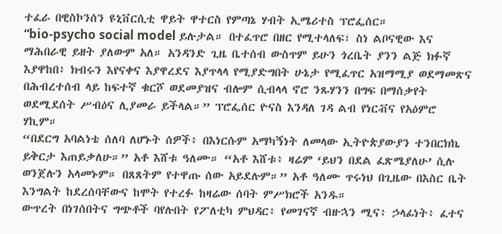ተፈራ በዊስኮንሰን ዩኒቨርሲቲ ዋይት ዋተርስ የምጣኔ ሃብት ኢሜሪተስ ፕሮፌሰር።
“bio-psycho social model ይሉታል። በተፈጥሮ በዘር የሚተላለፍ፣ ስነ ልቦናዊው እና ማሕበራዊ ይዘት ያለውም አለ። አንዳንድ ጊዜ ቤተሰብ ውስጥም ይሁን ጎረቤት ያንን ልጅ ክፉኛ እያዋከበ፥ ክብሩን እየናቀና እያዋረደና እያጥላላ የሚያድግበት ሁኔታ የሚፈጥር አዝማሚያ ወደማመጽና በሕብረተሰብ ላይ ከፍተኛ ቁርሾ ወደመያዝና ብሎም ሲብላላ ኖሮ ንጹሃንን በግፍ በማሰቃየት ወደሚደሰት ሥብዕና ሊያመራ ይችላል።” ፕሮፌሰር ዮናስ እንዳለ ገዳ ልብ የነርቭና የአዕምሮ ሃኪም።
“በደርግ አባልነቴ ሰለባ ለሆኑት ሰዎች፥ በእነርሱም አማካኝነት ለመላው ኢትዮጵያውያን ተንበርክኬ ይቅርታ እጠይቃለሁ።” አቶ እሸቱ ዓለሙ። “አቶ እሸቱ፥ ዛሬም ‘ይህን በደል ፈጽሜያለሁ’ ሲሉ ወንጀሉን አላመኑም። በጸጸትም የተዋጡ ሰው አይደሉም።” አቶ ዓለሙ ጥሩነህ በጊዜው በእስር ቤት እንግልት ከደረሰባቸውና ከሞት የተረፉ ከዛሬው ሰባት ምሥክሮች አንዱ።
ውጥረት በነገሰበትና ግጭቶች ባየሉበት የፖለቲካ ምህዳር፥ የመገናኛ ብዙኋን ሚና፥ ኃላፊነት፥ ፈተና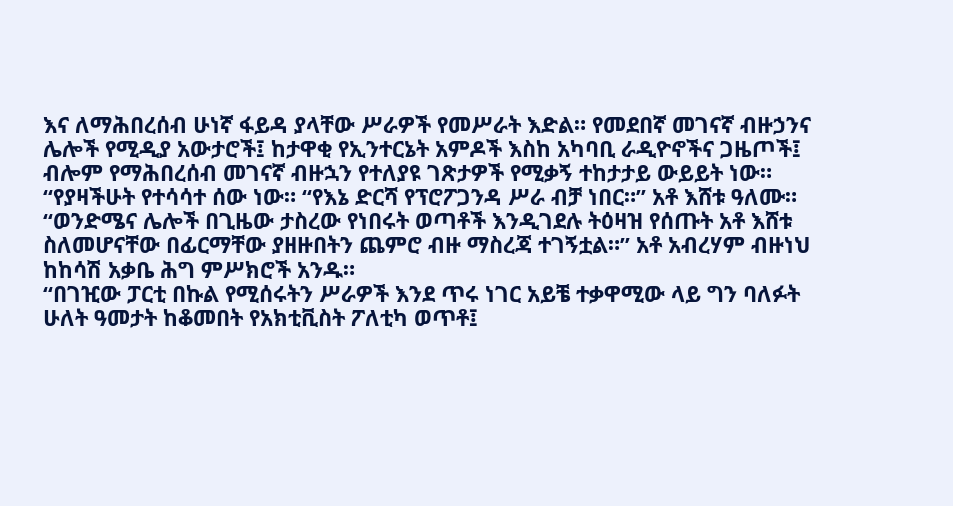እና ለማሕበረሰብ ሁነኛ ፋይዳ ያላቸው ሥራዎች የመሥራት እድል። የመደበኛ መገናኛ ብዙኃንና ሌሎች የሚዲያ አውታሮች፤ ከታዋቂ የኢንተርኔት አምዶች እስከ አካባቢ ራዲዮኖችና ጋዜጦች፤ ብሎም የማሕበረሰብ መገናኛ ብዙኋን የተለያዩ ገጽታዎች የሚቃኝ ተከታታይ ውይይት ነው።
“የያዛችሁት የተሳሳተ ሰው ነው። “የእኔ ድርሻ የፕሮፖጋንዳ ሥራ ብቻ ነበር።” አቶ እሸቱ ዓለሙ። “ወንድሜና ሌሎች በጊዜው ታስረው የነበሩት ወጣቶች እንዲገደሉ ትዕዛዝ የሰጡት አቶ እሸቱ ስለመሆናቸው በፊርማቸው ያዘዙበትን ጨምሮ ብዙ ማስረጃ ተገኝቷል።” አቶ አብረሃም ብዙነህ ከከሳሽ አቃቤ ሕግ ምሥክሮች አንዱ።
“በገዢው ፓርቲ በኩል የሚሰሩትን ሥራዎች እንደ ጥሩ ነገር አይቼ ተቃዋሚው ላይ ግን ባለፉት ሁለት ዓመታት ከቆመበት የአክቲቪስት ፖለቲካ ወጥቶ፤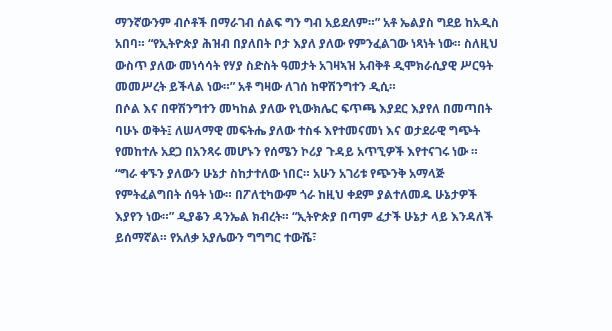ማንኛውንም ብሶቶች በማራገብ ሰልፍ ግን ግብ አይደለም።” አቶ ኤልያስ ግደይ ከአዲስ አበባ። “የኢትዮጵያ ሕዝብ በያለበት ቦታ እያለ ያለው የምንፈልገው ነጻነት ነው። ስለዚህ ውስጥ ያለው መነሳሳት የሃያ ስድስት ዓመታት አገዛኣዝ አብቅቶ ዲሞክራሲያዊ ሥርዓት መመሥረት ይችላል ነው።” አቶ ግዛው ለገሰ ከዋሽንግተን ዲሲ።
በሶል እና በዋሽንግተን መካከል ያለው የኒውክሌር ፍጥጫ እያደር እያየለ በመጣበት ባሁኑ ወቅት፤ ለሠላማዊ መፍትሔ ያለው ተስፋ እየተመናመነ እና ወታደራዊ ግጭት የመከተሉ አደጋ በአንጻሩ መሆኑን የሰሜን ኮሪያ ጉዳይ አጥኚዎች እየተናገሩ ነው ።
“ግራ ቀኙን ያለውን ሁኔታ ስከታተለው ነበር። አሁን አገሪቱ የጭንቅ አማላጅ የምትፈልግበት ሰዓት ነው። በፖለቲካውም ጎራ ከዚህ ቀደም ያልተለመዱ ሁኔታዎች እያየን ነው።” ዲያቆን ዳንኤል ክብረት። “ኢትዮጵያ በጣም ፈታች ሁኔታ ላይ እንዳለች ይሰማኛል። የአለቃ አያሌውን ግግግር ተውሼ፣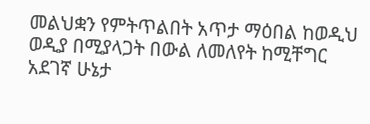መልህቋን የምትጥልበት አጥታ ማዕበል ከወዲህ ወዲያ በሚያላጋት በውል ለመለየት ከሚቸግር አደገኛ ሁኔታ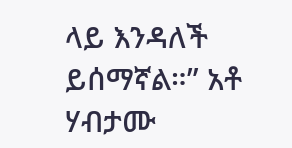ላይ እንዳለች ይሰማኛል።” አቶ ሃብታሙ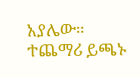አያሌው።
ተጨማሪ ይጫኑ